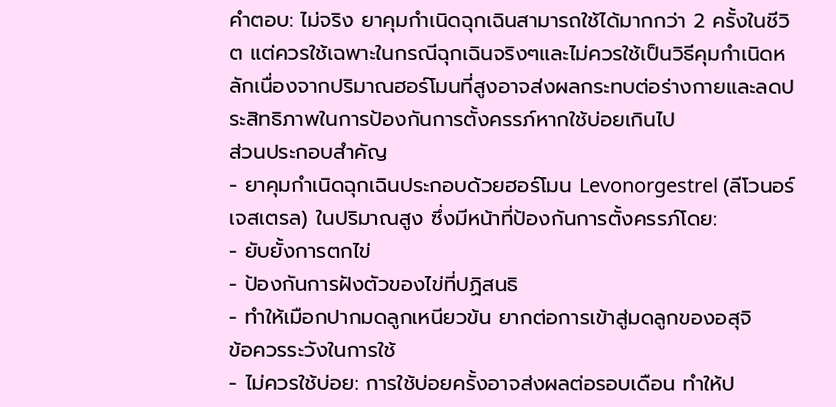คำตอบ: ไม่จริง ยาคุมกำเนิดฉุกเฉินสามารถใช้ได้มากกว่า 2 ครั้งในชีวิต แต่ควรใช้เฉพาะในกรณีฉุกเฉินจริงๆและไม่ควรใช้เป็นวิธีคุมกำเนิดหลักเนื่องจากปริมาณฮอร์โมนที่สูงอาจส่งผลกระทบต่อร่างกายและลดประสิทธิภาพในการป้องกันการตั้งครรภ์หากใช้บ่อยเกินไป
ส่วนประกอบสำคัญ
- ยาคุมกำเนิดฉุกเฉินประกอบด้วยฮอร์โมน Levonorgestrel (ลีโวนอร์เจสเตรล) ในปริมาณสูง ซึ่งมีหน้าที่ป้องกันการตั้งครรภ์โดย:
- ยับยั้งการตกไข่
- ป้องกันการฝังตัวของไข่ที่ปฏิสนธิ
- ทำให้เมือกปากมดลูกเหนียวข้น ยากต่อการเข้าสู่มดลูกของอสุจิ
ข้อควรระวังในการใช้
- ไม่ควรใช้บ่อย: การใช้บ่อยครั้งอาจส่งผลต่อรอบเดือน ทำให้ป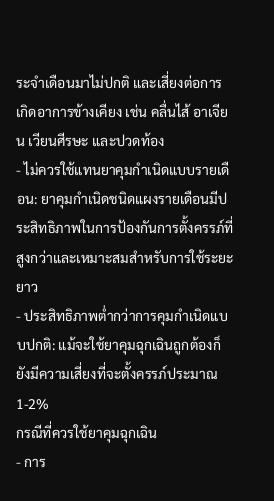ระจำเดือนมาไม่ปกติ และเสี่ยงต่อการเกิดอาการข้างเคียง เช่น คลื่นไส้ อาเจียน เวียนศีรษะ และปวดท้อง
- ไม่ควรใช้แทนยาคุมกำเนิดแบบรายเดือน: ยาคุมกำเนิดชนิดแผงรายเดือนมีประสิทธิภาพในการป้องกันการตั้งครรภ์ที่สูงกว่าและเหมาะสมสำหรับการใช้ระยะยาว
- ประสิทธิภาพต่ำกว่าการคุมกำเนิดแบบปกติ: แม้จะใช้ยาคุมฉุกเฉินถูกต้องก็ยังมีความเสี่ยงที่จะตั้งครรภ์ประมาณ 1-2%
กรณีที่ควรใช้ยาคุมฉุกเฉิน
- การ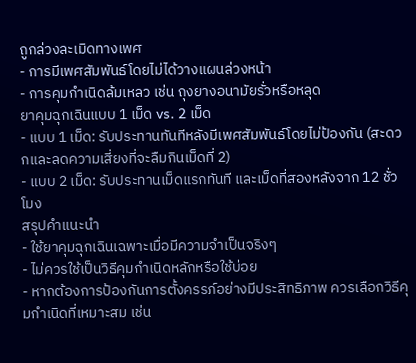ถูกล่วงละเมิดทางเพศ
- การมีเพศสัมพันธ์โดยไม่ได้วางแผนล่วงหน้า
- การคุมกำเนิดล้มเหลว เช่น ถุงยางอนามัยรั่วหรือหลุด
ยาคุมฉุกเฉินแบบ 1 เม็ด vs. 2 เม็ด
- แบบ 1 เม็ด: รับประทานทันทีหลังมีเพศสัมพันธ์โดยไม่ป้องกัน (สะดวกและลดความเสี่ยงที่จะลืมกินเม็ดที่ 2)
- แบบ 2 เม็ด: รับประทานเม็ดแรกทันที และเม็ดที่สองหลังจาก 12 ชั่วโมง
สรุปคำแนะนำ
- ใช้ยาคุมฉุกเฉินเฉพาะเมื่อมีความจำเป็นจริงๆ
- ไม่ควรใช้เป็นวิธีคุมกำเนิดหลักหรือใช้บ่อย
- หากต้องการป้องกันการตั้งครรภ์อย่างมีประสิทธิภาพ ควรเลือกวิธีคุมกำเนิดที่เหมาะสม เช่น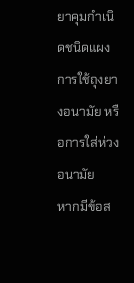ยาคุมกำเนิดชนิดแผง การใช้ถุงยางอนามัย หรือการใส่ห่วงอนามัย
หากมีข้อส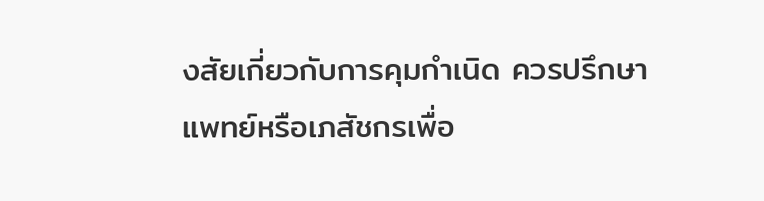งสัยเกี่ยวกับการคุมกำเนิด ควรปรึกษาแพทย์หรือเภสัชกรเพื่อ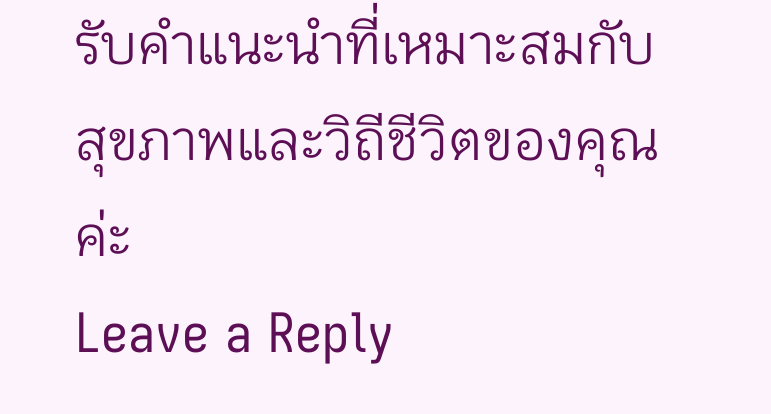รับคำแนะนำที่เหมาะสมกับสุขภาพและวิถีชีวิตของคุณค่ะ
Leave a Reply